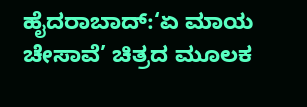ಹೈದರಾಬಾದ್:‘ಏ ಮಾಯ ಚೇಸಾವೆ’ ಚಿತ್ರದ ಮೂಲಕ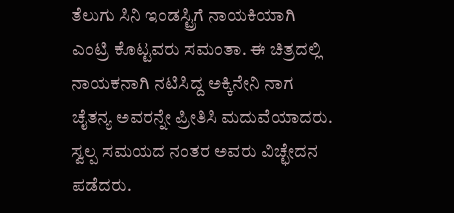ತೆಲುಗು ಸಿನಿ ಇಂಡಸ್ಟ್ರಿಗೆ ನಾಯಕಿಯಾಗಿ ಎಂಟ್ರಿ ಕೊಟ್ಟವರು ಸಮಂತಾ. ಈ ಚಿತ್ರದಲ್ಲಿ ನಾಯಕನಾಗಿ ನಟಿಸಿದ್ದ ಅಕ್ಕಿನೇನಿ ನಾಗ ಚೈತನ್ಯ ಅವರನ್ನೇ ಪ್ರೀತಿಸಿ ಮದುವೆಯಾದರು. ಸ್ವಲ್ಪ ಸಮಯದ ನಂತರ ಅವರು ವಿಚ್ಛೇದನ ಪಡೆದರು.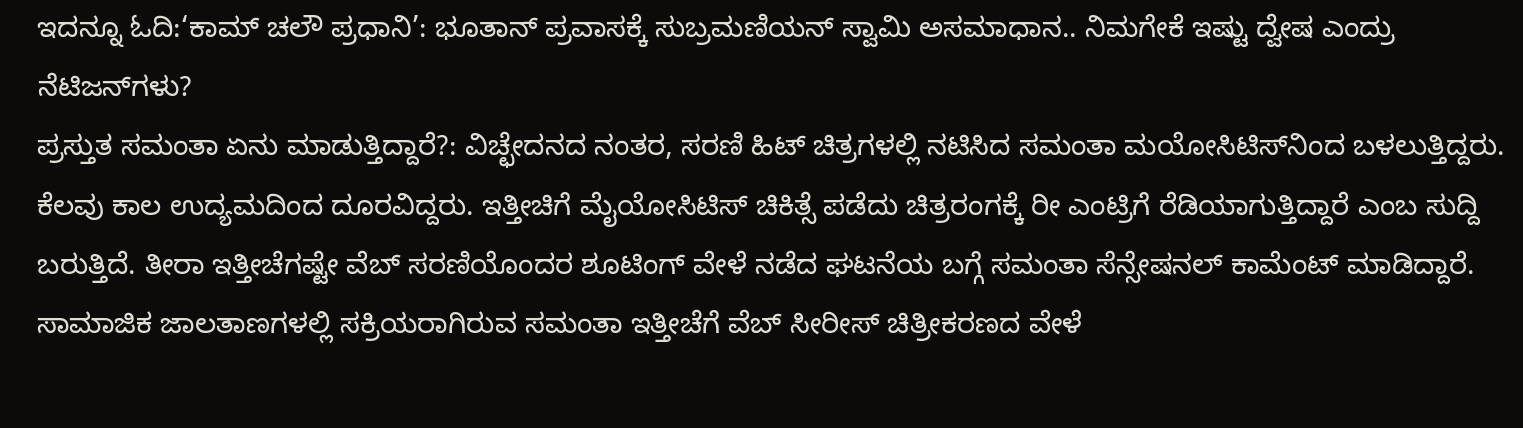ಇದನ್ನೂ ಓದಿ:‘ಕಾಮ್ ಚಲೌ ಪ್ರಧಾನಿ’: ಭೂತಾನ್‌ ಪ್ರವಾಸಕ್ಕೆ ಸುಬ್ರಮಣಿಯನ್ ಸ್ವಾಮಿ ಅಸಮಾಧಾನ.. ನಿಮಗೇಕೆ ಇಷ್ಟು ದ್ವೇಷ ಎಂದ್ರು ನೆಟಿಜನ್‌ಗಳು?
ಪ್ರಸ್ತುತ ಸಮಂತಾ ಏನು ಮಾಡುತ್ತಿದ್ದಾರೆ?: ವಿಚ್ಛೇದನದ ನಂತರ, ಸರಣಿ ಹಿಟ್ ಚಿತ್ರಗಳಲ್ಲಿ ನಟಿಸಿದ ಸಮಂತಾ ಮಯೋಸಿಟಿಸ್‌ನಿಂದ ಬಳಲುತ್ತಿದ್ದರು. ಕೆಲವು ಕಾಲ ಉದ್ಯಮದಿಂದ ದೂರವಿದ್ದರು. ಇತ್ತೀಚಿಗೆ ಮೈಯೋಸಿಟಿಸ್ ಚಿಕಿತ್ಸೆ ಪಡೆದು ಚಿತ್ರರಂಗಕ್ಕೆ ರೀ ಎಂಟ್ರಿಗೆ ರೆಡಿಯಾಗುತ್ತಿದ್ದಾರೆ ಎಂಬ ಸುದ್ದಿ ಬರುತ್ತಿದೆ. ತೀರಾ ಇತ್ತೀಚೆಗಷ್ಟೇ ವೆಬ್ ಸರಣಿಯೊಂದರ ಶೂಟಿಂಗ್ ವೇಳೆ ನಡೆದ ಘಟನೆಯ ಬಗ್ಗೆ ಸಮಂತಾ ಸೆನ್ಸೇಷನಲ್ ಕಾಮೆಂಟ್ ಮಾಡಿದ್ದಾರೆ.
ಸಾಮಾಜಿಕ ಜಾಲತಾಣಗಳಲ್ಲಿ ಸಕ್ರಿಯರಾಗಿರುವ ಸಮಂತಾ ಇತ್ತೀಚೆಗೆ ವೆಬ್ ಸೀರೀಸ್ ಚಿತ್ರೀಕರಣದ ವೇಳೆ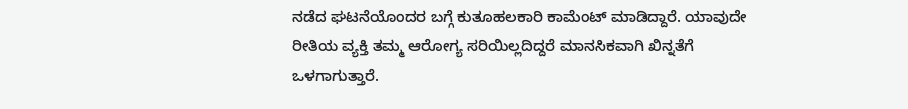ನಡೆದ ಘಟನೆಯೊಂದರ ಬಗ್ಗೆ ಕುತೂಹಲಕಾರಿ ಕಾಮೆಂಟ್ ಮಾಡಿದ್ದಾರೆ. ಯಾವುದೇ ರೀತಿಯ ವ್ಯಕ್ತಿ ತಮ್ಮ ಆರೋಗ್ಯ ಸರಿಯಿಲ್ಲದಿದ್ದರೆ ಮಾನಸಿಕವಾಗಿ ಖಿನ್ನತೆಗೆ ಒಳಗಾಗುತ್ತಾರೆ.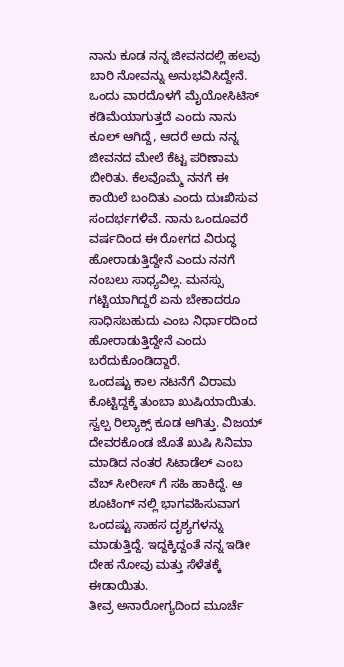ನಾನು ಕೂಡ ನನ್ನ ಜೀವನದಲ್ಲಿ ಹಲವು ಬಾರಿ ನೋವನ್ನು ಅನುಭವಿಸಿದ್ದೇನೆ. ಒಂದು ವಾರದೊಳಗೆ ಮೈಯೋಸಿಟಿಸ್ ಕಡಿಮೆಯಾಗುತ್ತದೆ ಎಂದು ನಾನು ಕೂಲ್ ಆಗಿದ್ದೆ, ಆದರೆ ಅದು ನನ್ನ ಜೀವನದ ಮೇಲೆ ಕೆಟ್ಟ ಪರಿಣಾಮ ಬೀರಿತು. ಕೆಲವೊಮ್ಮೆ ನನಗೆ ಈ ಕಾಯಿಲೆ ಬಂದಿತು ಎಂದು ದುಃಖಿಸುವ ಸಂದರ್ಭಗಳಿವೆ. ನಾನು ಒಂದೂವರೆ ವರ್ಷದಿಂದ ಈ ರೋಗದ ವಿರುದ್ಧ ಹೋರಾಡುತ್ತಿದ್ದೇನೆ ಎಂದು ನನಗೆ ನಂಬಲು ಸಾಧ್ಯವಿಲ್ಲ. ಮನಸ್ಸು ಗಟ್ಟಿಯಾಗಿದ್ದರೆ ಏನು ಬೇಕಾದರೂ ಸಾಧಿಸಬಹುದು ಎಂಬ ನಿರ್ಧಾರದಿಂದ ಹೋರಾಡುತ್ತಿದ್ದೇನೆ ಎಂದು ಬರೆದುಕೊಂಡಿದ್ದಾರೆ.
ಒಂದಷ್ಟು ಕಾಲ ನಟನೆಗೆ ವಿರಾಮ ಕೊಟ್ಟಿದ್ದಕ್ಕೆ ತುಂಬಾ ಖುಷಿಯಾಯಿತು. ಸ್ವಲ್ಪ ರಿಲ್ಯಾಕ್ಸ್ ಕೂಡ ಆಗಿತ್ತು. ವಿಜಯ್ ದೇವರಕೊಂಡ ಜೊತೆ ಖುಷಿ ಸಿನಿಮಾ ಮಾಡಿದ ನಂತರ ಸಿಟಾಡೆಲ್ ಎಂಬ ವೆಬ್ ಸೀರೀಸ್ ಗೆ ಸಹಿ ಹಾಕಿದ್ದೆ. ಆ ಶೂಟಿಂಗ್ ನಲ್ಲಿ ಭಾಗವಹಿಸುವಾಗ ಒಂದಷ್ಟು ಸಾಹಸ ದೃಶ್ಯಗಳನ್ನು ಮಾಡುತ್ತಿದ್ದೆ. ಇದ್ದಕ್ಕಿದ್ದಂತೆ ನನ್ನ ಇಡೀ ದೇಹ ನೋವು ಮತ್ತು ಸೆಳೆತಕ್ಕೆ ಈಡಾಯಿತು.
ತೀವ್ರ ಅನಾರೋಗ್ಯದಿಂದ ಮೂರ್ಚೆ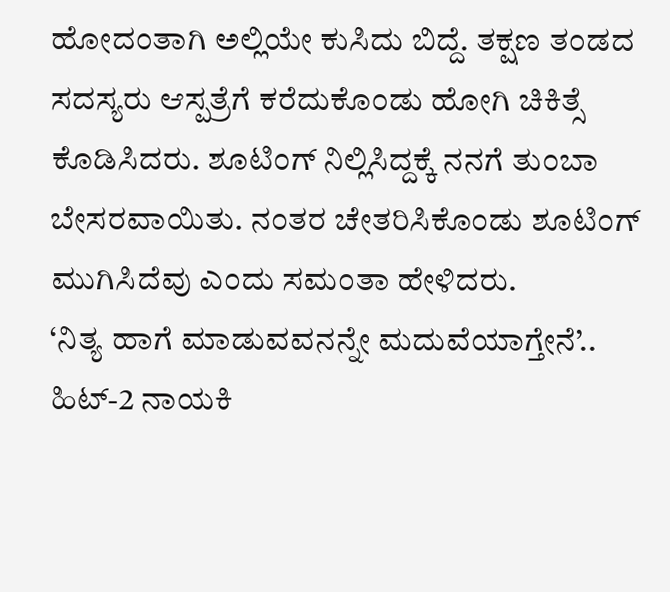ಹೋದಂತಾಗಿ ಅಲ್ಲಿಯೇ ಕುಸಿದು ಬಿದ್ದೆ. ತಕ್ಷಣ ತಂಡದ ಸದಸ್ಯರು ಆಸ್ಪತ್ರೆಗೆ ಕರೆದುಕೊಂಡು ಹೋಗಿ ಚಿಕಿತ್ಸೆ ಕೊಡಿಸಿದರು. ಶೂಟಿಂಗ್ ನಿಲ್ಲಿಸಿದ್ದಕ್ಕೆ ನನಗೆ ತುಂಬಾ ಬೇಸರವಾಯಿತು. ನಂತರ ಚೇತರಿಸಿಕೊಂಡು ಶೂಟಿಂಗ್ ಮುಗಿಸಿದೆವು ಎಂದು ಸಮಂತಾ ಹೇಳಿದರು.
‘ನಿತ್ಯ ಹಾಗೆ ಮಾಡುವವನನ್ನೇ ಮದುವೆಯಾಗ್ತೇನೆ’.. ಹಿಟ್-2 ನಾಯಕಿ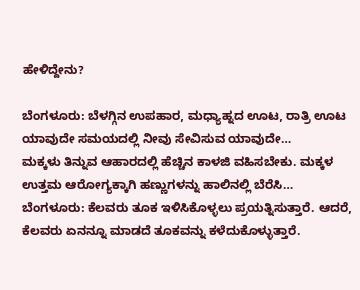ಹೇಳಿದ್ದೇನು?

ಬೆಂಗಳೂರು: ಬೆಳಗ್ಗಿನ ಉಪಹಾರ, ಮಧ್ಯಾಹ್ನದ ಊಟ, ರಾತ್ರಿ ಊಟ ಯಾವುದೇ ಸಮಯದಲ್ಲಿ ನೀವು ಸೇವಿಸುವ ಯಾವುದೇ…
ಮಕ್ಕಳು ತಿನ್ನುವ ಆಹಾರದಲ್ಲಿ ಹೆಚ್ಚಿನ ಕಾಳಜಿ ವಹಿಸಬೇಕು. ಮಕ್ಕಳ ಉತ್ತಮ ಆರೋಗ್ಯಕ್ಕಾಗಿ ಹಣ್ಣುಗಳನ್ನು ಹಾಲಿನಲ್ಲಿ ಬೆರೆಸಿ…
ಬೆಂಗಳೂರು: ಕೆಲವರು ತೂಕ ಇಳಿಸಿಕೊಳ್ಳಲು ಪ್ರಯತ್ನಿಸುತ್ತಾರೆ. ಆದರೆ, ಕೆಲವರು ಏನನ್ನೂ ಮಾಡದೆ ತೂಕವನ್ನು ಕಳೆದುಕೊಳ್ಳುತ್ತಾರೆ.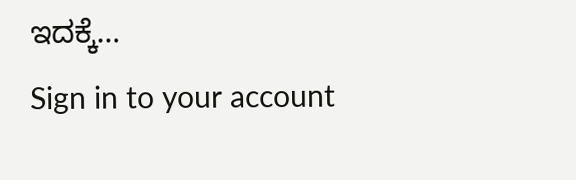ಇದಕ್ಕೆ…
Sign in to your account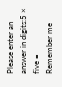Please enter an answer in digits:5 × five =
Remember me